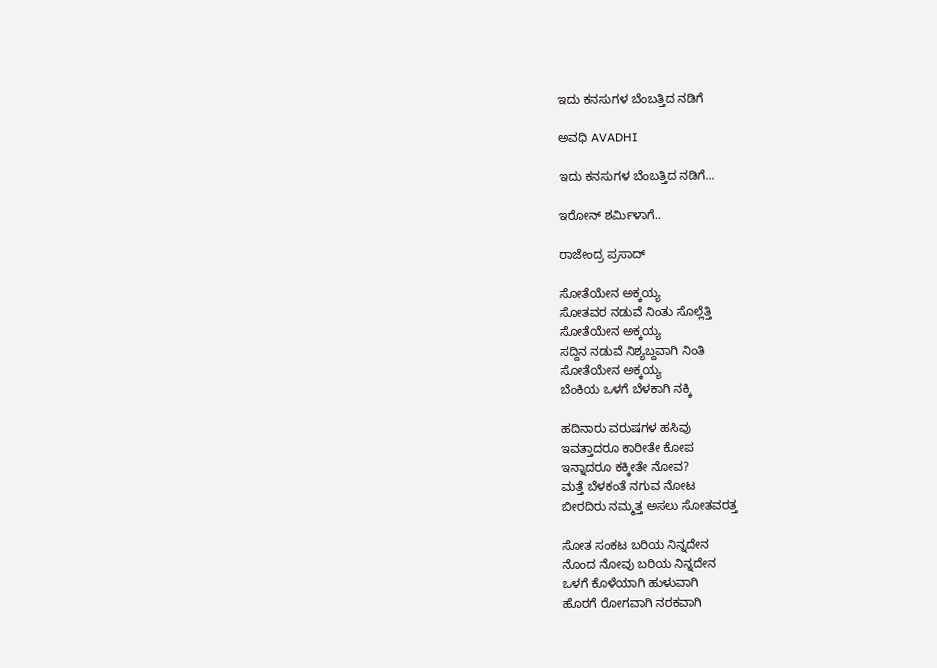ಇದು ಕನಸುಗಳ ಬೆಂಬತ್ತಿದ ನಡಿಗೆ‍

ಅವಧಿ AVADHI

ಇದು ಕನಸುಗಳ ಬೆಂಬತ್ತಿದ ನಡಿಗೆ...

ಇರೋನ್ ಶರ್ಮಿಳಾಗೆ..

ರಾಜೇಂದ್ರ ಪ್ರಸಾದ್

ಸೋತೆಯೇನ ಅಕ್ಕಯ್ಯ
ಸೋತವರ ನಡುವೆ ನಿಂತು ಸೊಲ್ಲೆತ್ತಿ
ಸೋತೆಯೇನ ಅಕ್ಕಯ್ಯ
ಸದ್ದಿನ ನಡುವೆ ನಿಶ್ಯಬ್ದವಾಗಿ ನಿಂತಿ
ಸೋತೆಯೇನ ಅಕ್ಕಯ್ಯ
ಬೆಂಕಿಯ ಒಳಗೆ ಬೆಳಕಾಗಿ ನಕ್ಕಿ

ಹದಿನಾರು ವರುಷಗಳ ಹಸಿವು
ಇವತ್ತಾದರೂ ಕಾರೀತೇ ಕೋಪ
ಇನ್ನಾದರೂ ಕಕ್ಕೀತೇ ನೋವ?
ಮತ್ತೆ ಬೆಳಕಂತೆ ನಗುವ ನೋಟ
ಬೀರದಿರು ನಮ್ಮತ್ತ ಅಸಲು ಸೋತವರತ್ತ

ಸೋತ ಸಂಕಟ ಬರಿಯ ನಿನ್ನದೇನ
ನೊಂದ ನೋವು ಬರಿಯ ನಿನ್ನದೇನ
ಒಳಗೆ ಕೊಳೆಯಾಗಿ ಹುಳುವಾಗಿ
ಹೊರಗೆ ರೋಗವಾಗಿ ನರಕವಾಗಿ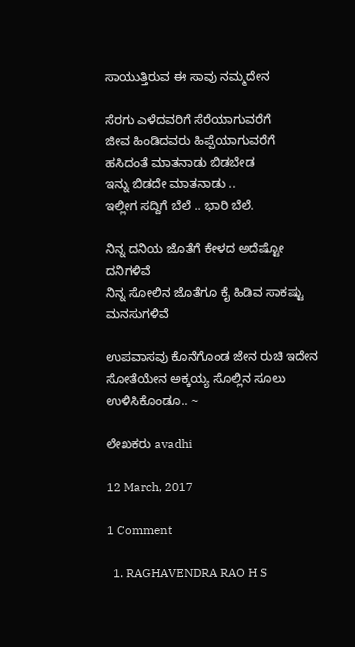ಸಾಯುತ್ತಿರುವ ಈ ಸಾವು ನಮ್ಮದೇನ

ಸೆರಗು ಎಳೆದವರಿಗೆ ಸೆರೆಯಾಗುವರೆಗೆ
ಜೀವ ಹಿಂಡಿದವರು ಹಿಪ್ಪೆಯಾಗುವರೆಗೆ
ಹಸಿದಂತೆ ಮಾತನಾಡು ಬಿಡಬೇಡ
ಇನ್ನು ಬಿಡದೇ ಮಾತನಾಡು ..
ಇಲ್ಲೀಗ ಸದ್ದಿಗೆ ಬೆಲೆ .. ಭಾರಿ ಬೆಲೆ.

ನಿನ್ನ ದನಿಯ ಜೊತೆಗೆ ಕೇಳದ ಅದೆಷ್ಟೋ ದನಿಗಳಿವೆ
ನಿನ್ನ ಸೋಲಿನ ಜೊತೆಗೂ ಕೈ ಹಿಡಿವ ಸಾಕಷ್ಟು ಮನಸುಗಳಿವೆ

ಉಪವಾಸವು ಕೊನೆಗೊಂಡ ಜೇನ ರುಚಿ ಇದೇನ
ಸೋತೆಯೇನ ಅಕ್ಕಯ್ಯ ಸೊಲ್ಲಿನ ಸೂಲು ಉಳಿಸಿಕೊಂಡೂ.. ~

ಲೇಖಕರು avadhi

12 March, 2017

1 Comment

  1. RAGHAVENDRA RAO H S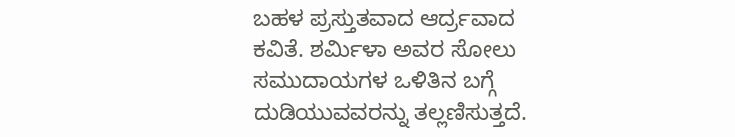ಬಹಳ ಪ್ರಸ್ತುತವಾದ ಆರ್ದ್ರವಾದ ಕವಿತೆ. ಶರ್ಮಿಳಾ ಅವರ ಸೋಲು ಸಮುದಾಯಗಳ ಒಳಿತಿನ ಬಗ್ಗೆ ದುಡಿಯುವವರನ್ನು ತಲ್ಲಣಿಸುತ್ತದೆ.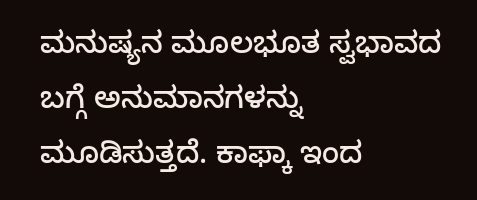ಮನುಷ್ಯನ ಮೂಲಭೂತ ಸ್ವಭಾವದ ಬಗ್ಗೆ ಅನುಮಾನಗಳನ್ನು ಮೂಡಿಸುತ್ತದೆ. ಕಾಫ್ಕಾ ಇಂದ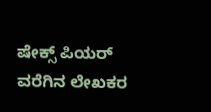ಷೇಕ್ಸ್ ಪಿಯರ್ ವರೆಗಿನ ಲೇಖಕರ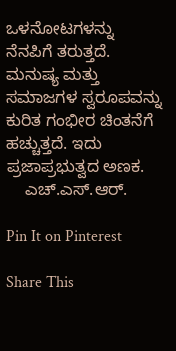ಒಳನೋಟಗಳನ್ನು ನೆನಪಿಗೆ ತರುತ್ತದೆ. ಮನುಷ್ಯ ಮತ್ತು ಸಮಾಜಗಳ ಸ್ವರೂಪವನ್ನು ಕುರಿತ ಗಂಭೀರ ಚಿಂತನೆಗೆ ಹಚ್ಚುತ್ತದೆ. ಇದು ಪ್ರಜಾಪ್ರಭುತ್ವದ ಅಣಕ.
    ಎಚ್.ಎಸ್.ಆರ್.

Pin It on Pinterest

Share This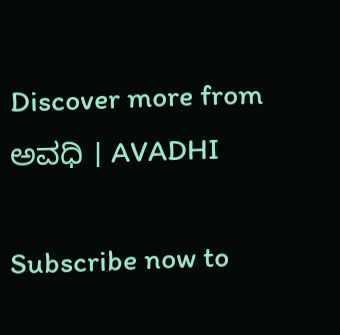Discover more from ಅವಧಿ । AVADHI

Subscribe now to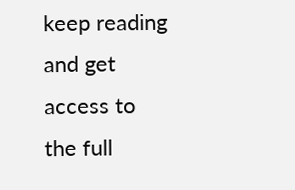keep reading and get access to the full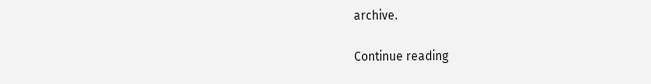archive.

Continue reading